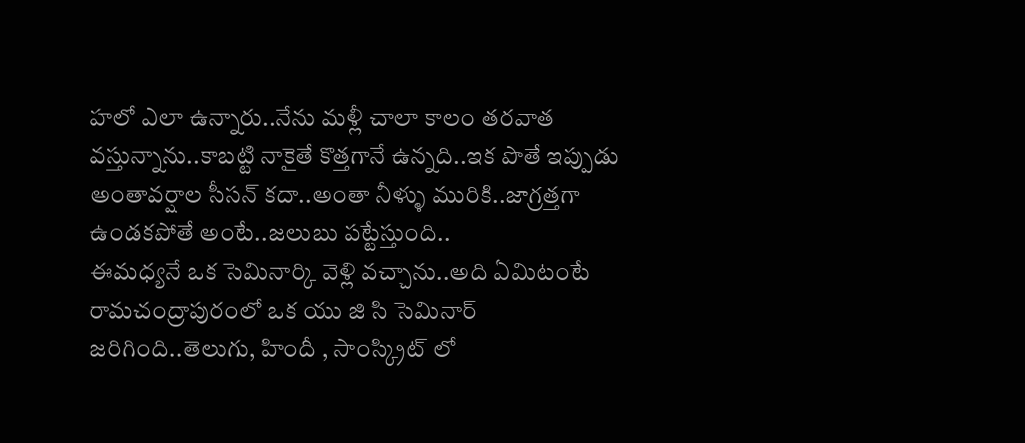హలో ఎలా ఉన్నారు..నేను మళ్లీ చాలా కాలం తరవాత వస్తున్నాను..కాబట్టి నాకైతే కొత్తగానే ఉన్నది..ఇక పొతే ఇప్పుడు అంతావర్షాల సీసన్ కదా..అంతా నీళ్ళు మురికి..జాగ్రత్తగా ఉండకపోతే అంటే..జలుబు పట్టేస్తుంది..
ఈమధ్యనే ఒక సెమినార్కి వెళ్లి వచ్చాను..అది ఏమిటంటే రామచంద్రాపురంలో ఒక యు జి సి సెమినార్ జరిగింది..తెలుగు, హిందీ , సాంస్క్రిట్ లో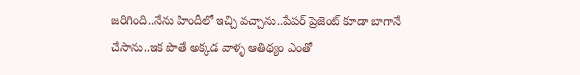జరిగింది..నేను హిందీలో ఇచ్చి వచ్చాను..పేపర్ ప్రెజెంట్ కూడా బాగానే చేసాను..ఇక పొతే అక్కడ వాళ్ళ ఆతిథ్యం ఎంతో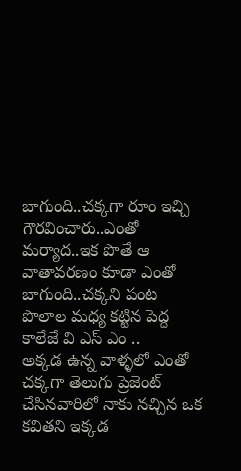బాగుంది..చక్కగా రూం ఇచ్చి గౌరవించారు..ఎంతో మర్యాద..ఇక పొతే ఆ వాతావరణం కూడా ఎంతో బాగుంది..చక్కని పంట పొలాల మధ్య కట్టిన పెద్ద కాలేజే వి ఎస్ ఎం ..
అక్కడ ఉన్న వాళ్ళలో ఎంతో చక్కగా తెలుగు ప్రెజెంట్ చేసినవారిలో నాకు నచ్చిన ఒక కవితని ఇక్కడ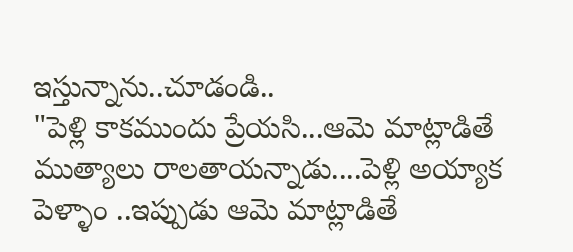ఇస్తున్నాను..చూడండి..
"పెళ్లి కాకముందు ప్రేయసి...ఆమె మాట్లాడితే ముత్యాలు రాలతాయన్నాడు....పెళ్లి అయ్యాక పెళ్ళాం ..ఇప్పుడు ఆమె మాట్లాడితే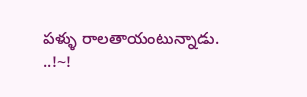పళ్ళు రాలతాయంటున్నాడు. ..!~!